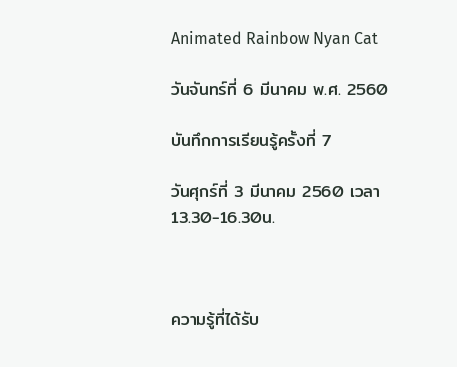Animated Rainbow Nyan Cat

วันจันทร์ที่ 6 มีนาคม พ.ศ. 2560

บันทึกการเรียนรู้ครั้งที่ 7

วันศุกร์ที่ 3 มีนาคม 2560 เวลา 13.30-16.30น.



ความรู้ที่ได้รับ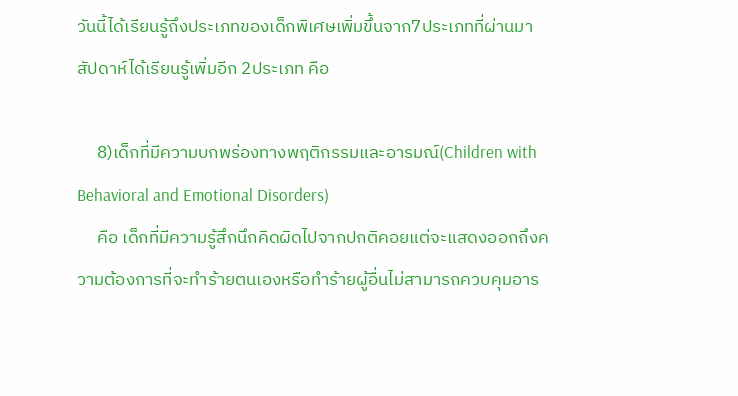วันนี้ได้เรียนรู้ถึงประเภทของเด็กพิเศษเพิ่มขึ้นจาก7ประเภทที่ผ่านมา สัปดาห์ได้เรียนรู้เพิ่มอีก 2ประเภท คือ

     8)เด็กที่มีความบกพร่องทางพฤติกรรมและอารมณ์(Children with Behavioral and Emotional Disorders)
     คือ เด็กที่มีความรู้สึกนึกคิดผิดไปจากปกติคอยแต่จะแสดงออกถึงความต้องการที่จะทำร้ายตนเองหรือทำร้ายผู้อื่นไม่สามารถควบคุมอาร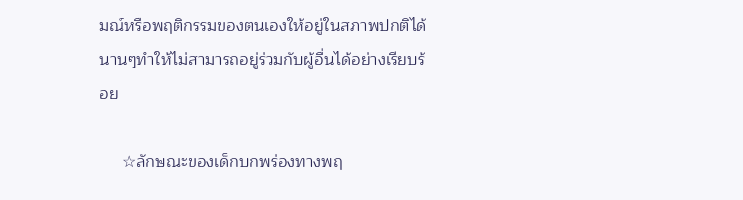มณ์หรือพฤติกรรมของตนเองให้อยู่ในสภาพปกติได้นานๆทำให้ไม่สามารถอยู่ร่วมกับผู้อื่นได้อย่างเรียบร้อย

     ☆ลักษณะของเด็กบกพร่องทางพฤ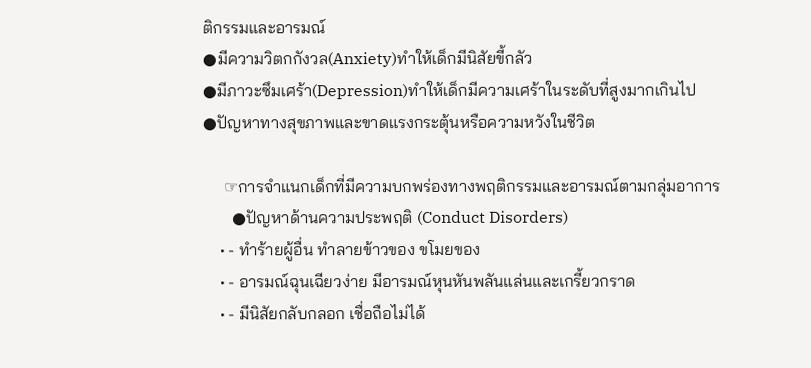ติกรรมและอารมณ์
●มีความวิตกกังวล(Anxiety)ทำให้เด็กมีนิสัยขี้กลัว
●มีภาวะซึมเศร้า(Depression)ทำให้เด็กมีความเศร้าในระดับที่สูงมากเกินไป
●ปัญหาทางสุขภาพและขาดแรงกระตุ้นหรือความหวังในชีวิต

     ☞การจำแนกเด็กที่มีความบกพร่องทางพฤติกรรมและอารมณ์ตามกลุ่มอาการ
       ●ปัญหาด้านความประพฤติ (Conduct Disorders)
    • - ทำร้ายผู้อื่น ทำลายข้าวของ ขโมยของ
    • - อารมณ์ฉุนเฉียวง่าย มีอารมณ์หุนหันพลันแล่นและเกรี้ยวกราด
    • - มีนิสัยกลับกลอก เชื่อถือไม่ได้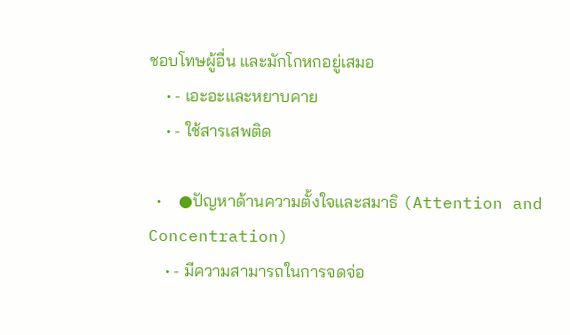ชอบโทษผู้อื่น และมักโกหกอยู่เสมอ
    • - เอะอะและหยาบคาย
    • - ใช้สารเสพติด

  •    ●ปัญหาด้านความตั้งใจและสมาธิ (Attention and Concentration)
    • - มีความสามารถในการจดจ่อ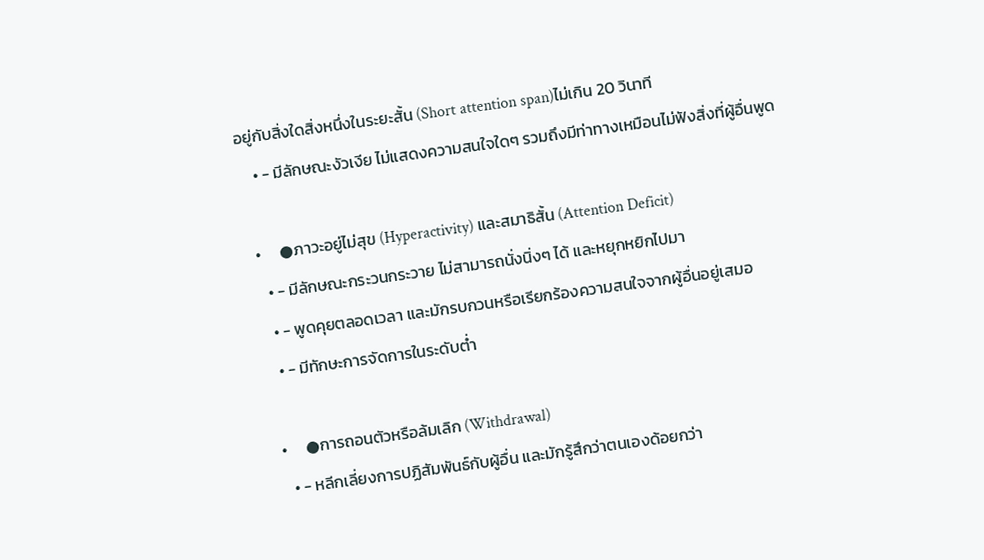อยู่กับสิ่งใดสิ่งหนึ่งในระยะสั้น (Short attention span)ไม่เกิน 20 วินาที
    • - มีลักษณะงัวเงีย ไม่แสดงความสนใจใดๆ รวมถึงมีท่าทางเหมือนไม่ฟังสิ่งที่ผู้อื่นพูด

  •     ●ภาวะอยู่ไม่สุข (Hyperactivity) และสมาธิสั้น (Attention Deficit)
    • - มีลักษณะกระวนกระวาย ไม่สามารถนั่งนิ่งๆ ได้ และหยุกหยิกไปมา
    • - พูดคุยตลอดเวลา และมักรบกวนหรือเรียกร้องความสนใจจากผู้อื่นอยู่เสมอ
    • - มีทักษะการจัดการในระดับต่ำ

  •     ●การถอนตัวหรือล้มเลิก (Withdrawal)
    • - หลีกเลี่ยงการปฏิสัมพันธ์กับผู้อื่น และมักรู้สึกว่าตนเองด้อยกว่า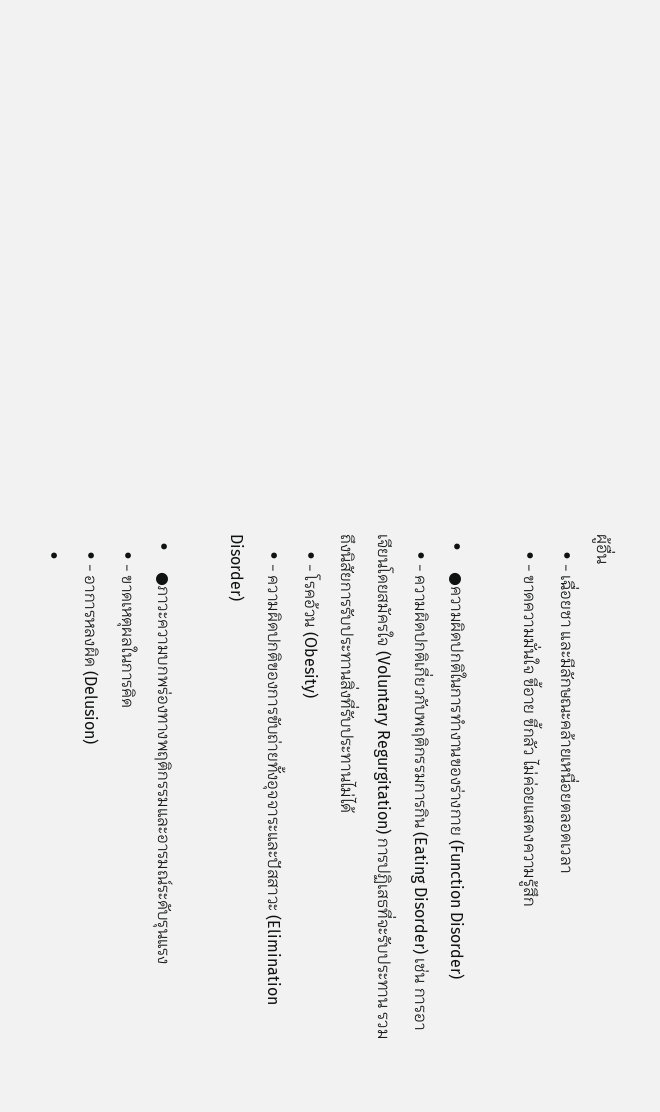ผู้อื่น
    • - เฉื่อยชา และมีลักษณะคล้ายเหนื่อยตลอดเวลา
    • - ขาดความมั่นใจ ขี้อาย ขี้กลัว ไม่ค่อยแสดงความรู้สึก

  •     ●ความผิดปกติในการทำงานของร่างกาย (Function Disorder)
    • - ความผิดปกติเกี่ยวกับพฤติกรรมการกิน (Eating Disorder) เช่น การอาเจียนโดยสมัครใจ (Voluntary Regurgitation) การปฏิเสธที่จะรับประทาน รวมถึงนิสัยการรับประทานสิ่งที่รับประทานไม่ได้
    • - โรคอ้วน (Obesity)
    • - ความผิดปกติของการขับถ่ายทั้งอุจจาระและปัสสาวะ (Elimination Disorder)

  •     ●ภาวะความบกพร่องทางพฤติกรรมและอารมณ์ระดับรุนแรง
    • - ขาดเหตุผลในการคิด
    • - อาการหลงผิด (Delusion)
    •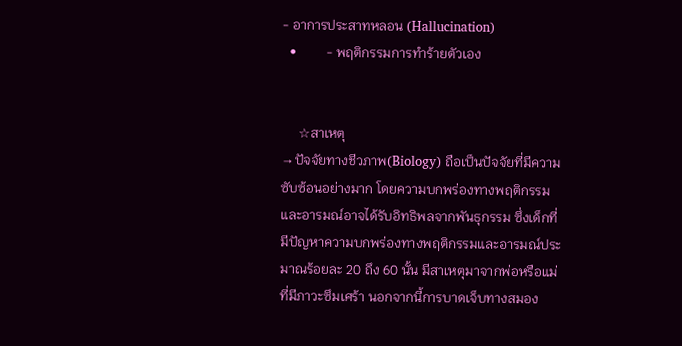- อาการประสาทหลอน (Hallucination)
  •         - พฤติกรรมการทำร้ายตัวเอง


     ☆สาเหตุ
→ปัจจัยทางชีวภาพ(Biology) ถือเป็นปัจจัยที่มีความซับซ้อนอย่างมาก โดยความบกพร่องทางพฤติกรรมและอารมณ์อาจได้รับอิทธิพลจากพันธุกรรม ซึ่งเด็กที่มีปัญหาความบกพร่องทางพฤติกรรมและอารมณ์ประมาณร้อยละ 20 ถึง 60 นั้น มีสาเหตุมาจากพ่อหรือแม่ที่มีภาวะซึมเศร้า นอกจากนี้การบาดเจ็บทางสมอง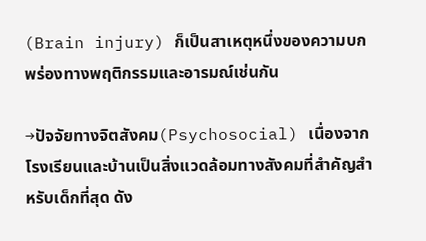(Brain injury) ก็เป็นสาเหตุหนึ่งของความบกพร่องทางพฤติกรรมและอารมณ์เช่นกัน

→ปัจจัยทางจิตสังคม(Psychosocial) เนื่องจากโรงเรียนและบ้านเป็นสิ่งแวดล้อมทางสังคมที่สำคัญสำหรับเด็กที่สุด ดัง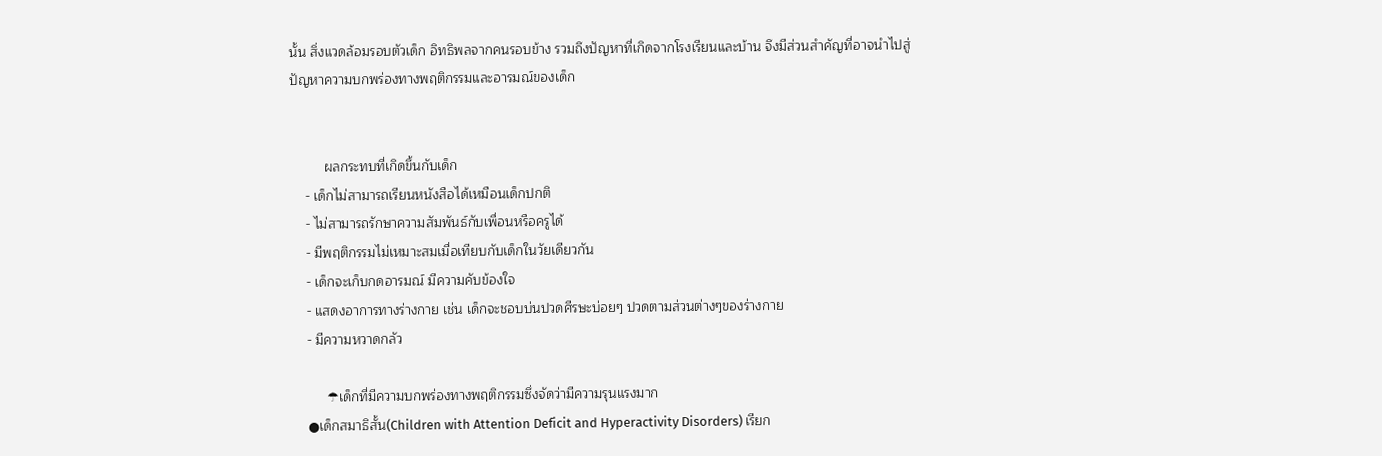นั้น สิ่งแวดล้อมรอบตัวเด็ก อิทธิพลจากคนรอบข้าง รวมถึงปัญหาที่เกิดจากโรงเรียนและบ้าน จึงมีส่วนสำคัญที่อาจนำไปสู่ปัญหาความบกพร่องทางพฤติกรรมและอารมณ์ของเด็ก


         ผลกระทบที่เกิดขึ้นกับเด็ก
    - เด็กไม่สามารถเรียนหนังสือได้เหมือนเด็กปกติ
    - ไม่สามารถรักษาความสัมพันธ์กับเพื่อนหรือครูได้
    - มีพฤติกรรมไม่เหมาะสมเมื่อเทียบกับเด็กในวัยเดียวกัน
    - เด็กจะเก็บกดอารมณ์ มีความคับข้องใจ
    - แสดงอาการทางร่างกาย เช่น เด็กจะชอบบ่นปวดศีรษะบ่อยๆ ปวดตามส่วนต่างๆของร่างกาย
    - มีความหวาดกลัว

         ☂เด็กที่มีความบกพร่องทางพฤติกรรมซึ่งจัดว่ามีความรุนแรงมาก
    ●เด็กสมาธิสั้น(Children with Attention Deficit and Hyperactivity Disorders) เรียก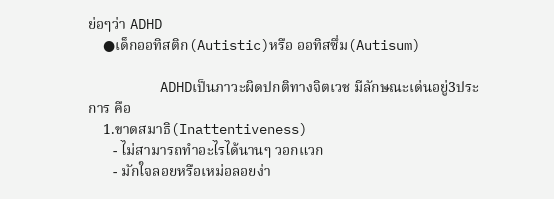ย่อๆว่า ADHD
    ●เด็กออทิสติก(Autistic)หรือ ออทิสซึ่ม(Autisum)

         ADHDเป็นภาวะผิดปกติทางจิตเวช มีลักษณะเด่นอยู่3ประการ คือ
    1.ขาดสมาธิ(Inattentiveness)
       - ไม่สามารถทำอะไรได้นานๆ วอกแวก
       - มักใจลอยหรือเหม่อลอยง่า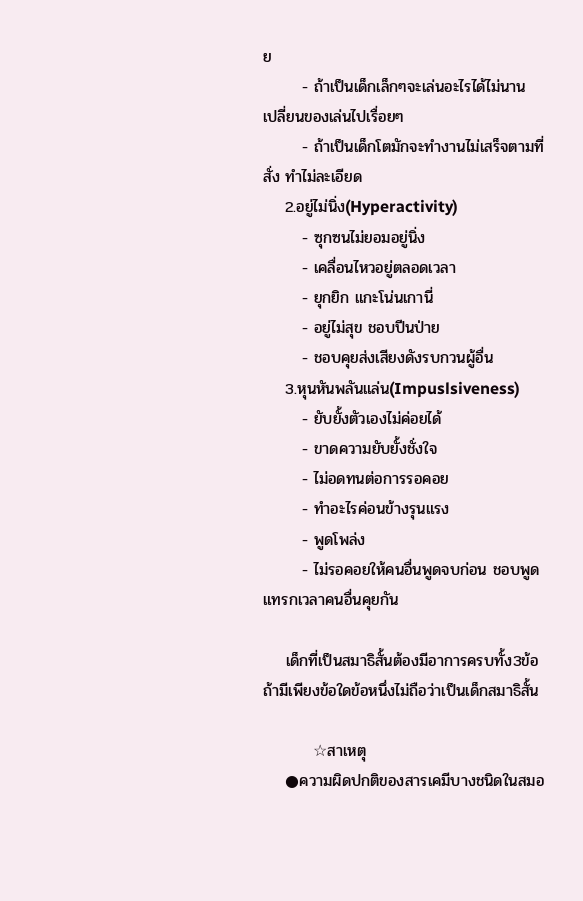ย
       - ถ้าเป็นเด็กเล็กๆจะเล่นอะไรได้ไม่นาน เปลี่ยนของเล่นไปเรื่อยๆ
       - ถ้าเป็นเด็กโตมักจะทำงานไม่เสร็จตามที่สั่ง ทำไม่ละเอียด
    2.อยู่ไม่นิ่ง(Hyperactivity)
       - ซุกซนไม่ยอมอยู่นิ่ง
       - เคลื่อนไหวอยู่ตลอดเวลา
       - ยุกยิก แกะโน่นเกานี่
       - อยู่ไม่สุข ชอบปีนป่าย
       - ชอบคุยส่งเสียงดังรบกวนผู้อื่น
    3.หุนหันพลันแล่น(Impuslsiveness)
       - ยับยั้งตัวเองไม่ค่อยได้
       - ขาดความยับยั้งชั่งใจ
       - ไม่อดทนต่อการรอคอย
       - ทำอะไรค่อนข้างรุนแรง
       - พูดโพล่ง
       - ไม่รอคอยให้คนอื่นพูดจบก่อน ชอบพูดแทรกเวลาคนอื่นคุยกัน

    เด็กที่เป็นสมาธิสั้นต้องมีอาการครบทั้ง3ข้อ ถ้ามีเพียงข้อใดข้อหนึ่งไม่ถือว่าเป็นเด็กสมาธิสั้น

         ☆สาเหตุ
    ●ความผิดปกติของสารเคมีบางชนิดในสมอ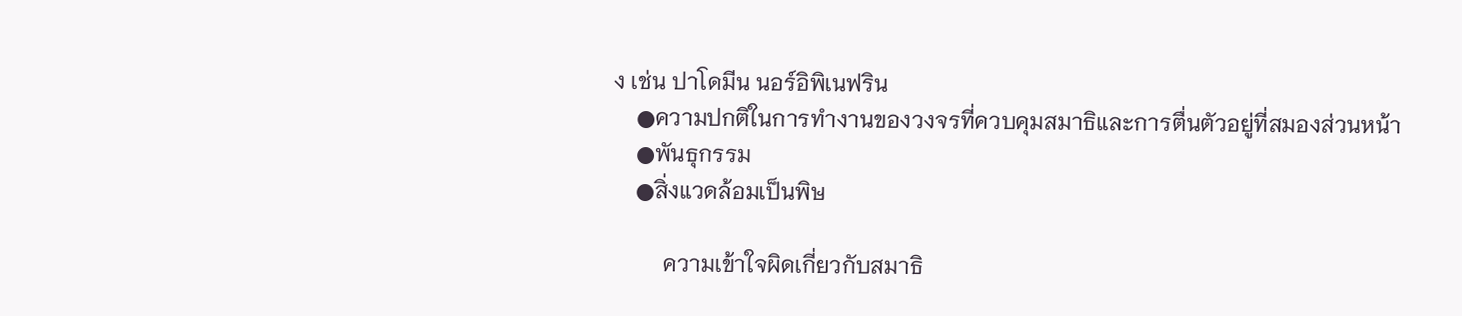ง เช่น ปาโดมีน นอร์อิพิเนฟริน
    ●ความปกติในการทำงานของวงจรที่ควบคุมสมาธิและการตื่นตัวอยู่ที่สมองส่วนหน้า
    ●พันธุกรรม
    ●สิ่งแวดล้อมเป็นพิษ

         ความเข้าใจผิดเกี่ยวกับสมาธิ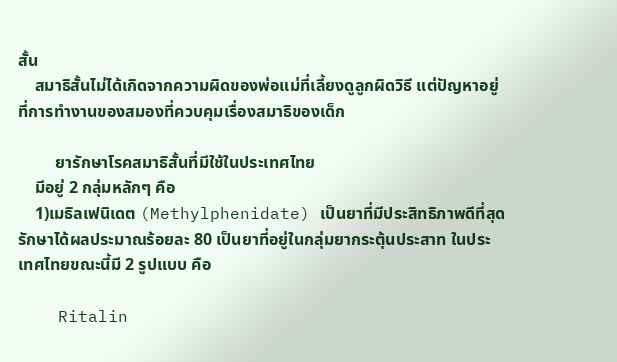สั้น
    สมาธิสั้นไม่ได้เกิดจากความผิดของพ่อแม่ที่เลี้ยงดูลูกผิดวิธี แต่ปัญหาอยู่ที่การทำงานของสมองที่ควบคุมเรื่องสมาธิของเด็ก

         ยารักษาโรคสมาธิสั้นที่มีใช้ในประเทศไทย
    มีอยู่ 2 กลุ่มหลักๆ คือ
    1)เมธิลเฟนิเดต (Methylphenidate) เป็นยาที่มีประสิทธิภาพดีที่สุด รักษาได้ผลประมาณร้อยละ 80 เป็นยาที่อยู่ในกลุ่มยากระตุ้นประสาท ในประเทศไทยขณะนี้มี 2 รูปแบบ คือ

    Ritalin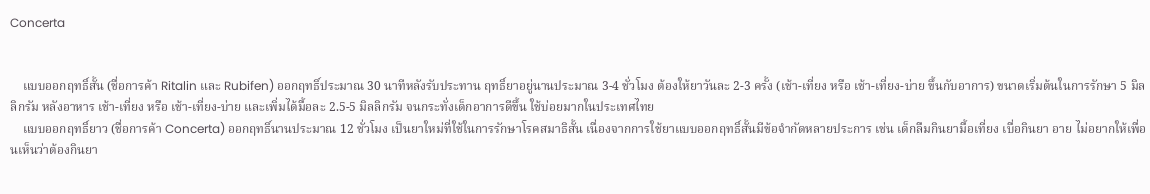Concerta


    แบบออกฤทธิ์สั้น (ชื่อการค้า Ritalin และ Rubifen) ออกฤทธิ์ประมาณ 30 นาทีหลังรับประทาน ฤทธิ์ยาอยู่นานประมาณ 3-4 ชั่วโมง ต้องให้ยาวันละ 2-3 ครั้ง (เช้า-เที่ยง หรือ เช้า-เที่ยง-บ่าย ขึ้นกับอาการ) ขนาดเริ่มต้นในการรักษา 5 มิลลิกรัม หลังอาหาร เช้า-เที่ยง หรือ เช้า-เที่ยง-บ่าย และเพิ่มได้มื้อละ 2.5-5 มิลลิกรัม จนกระทั่งเด็กอาการดีขึ้น ใช้บ่อยมากในประเทศไทย
    แบบออกฤทธิ์ยาว (ชื่อการค้า Concerta) ออกฤทธิ์นานประมาณ 12 ชั่วโมง เป็นยาใหม่ที่ใช้ในการรักษาโรคสมาธิสั้น เนื่องจากการใช้ยาแบบออกฤทธิ์สั้นมีข้อจำกัดหลายประการ เช่น เด็กลืมกินยามื้อเที่ยง เบื่อกินยา อาย ไม่อยากให้เพื่อนเห็นว่าต้องกินยา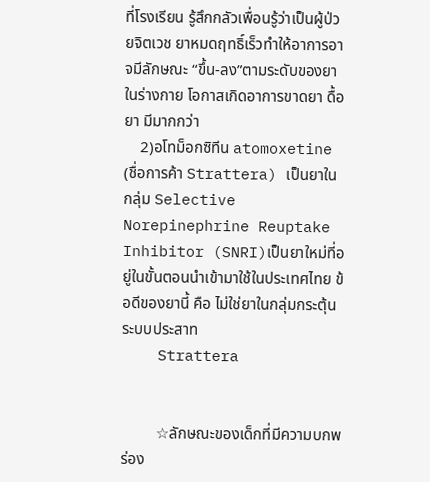ที่โรงเรียน รู้สึกกลัวเพื่อนรู้ว่าเป็นผู้ป่วยจิตเวช ยาหมดฤทธิ์เร็วทำให้อาการอาจมีลักษณะ “ขึ้น-ลง”ตามระดับของยาในร่างกาย โอกาสเกิดอาการขาดยา ดื้อยา มีมากกว่า
    2)อโทม็อกซิทีน atomoxetine (ชื่อการค้า Strattera) เป็นยาในกลุ่ม Selective Norepinephrine Reuptake Inhibitor (SNRI)เป็นยาใหม่ที่อยู่ในขั้นตอนนำเข้ามาใช้ในประเทศไทย ข้อดีของยานี้ คือ ไม่ใช่ยาในกลุ่มกระตุ้นระบบประสาท
    Strattera


         ☆ลักษณะของเด็กที่มีความบกพร่อง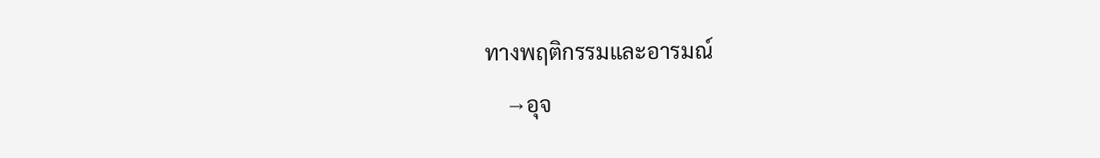ทางพฤติกรรมและอารมณ์
    →อุจ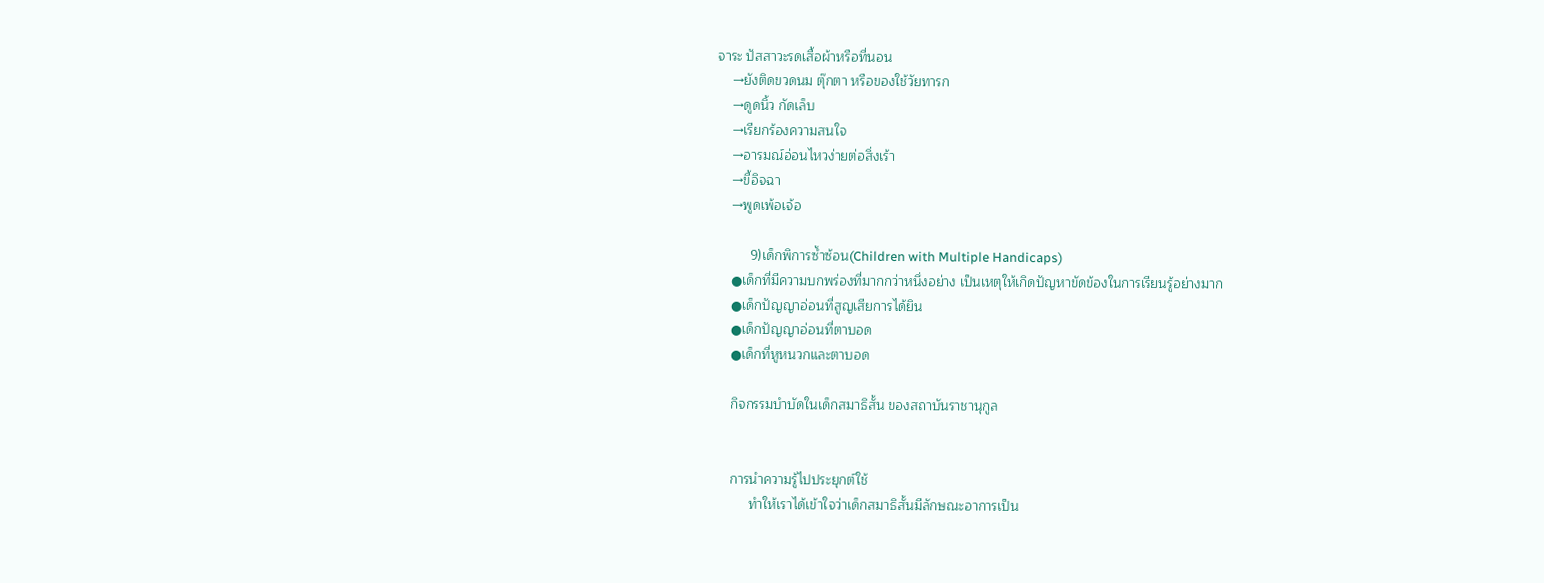จาระ ปัสสาวะรดเสื้อผ้าหรือที่นอน
    →ยังติดขวดนม ตุ๊กตา หรือของใช้วัยทารก
    →ดูดนิ้ว กัดเล็บ
    →เรียกร้องความสนใจ
    →อารมณ์อ่อนไหวง่ายต่อสิ่งเร้า
    →ขี้อิจฉา
    →พูดเพ้อเจ้อ

         9)เด็กพิการซ้ำซ้อน(Children with Multiple Handicaps)
    ●เด็กที่มีความบกพร่องที่มากกว่าหนึ่งอย่าง เป็นเหตุให้เกิดปัญหาขัดข้องในการเรียนรู้อย่างมาก
    ●เด็กปัญญาอ่อนที่สูญเสียการได้ยิน
    ●เด็กปัญญาอ่อนที่ตาบอด
    ●เด็กที่หูหนวกและตาบอด

    กิจกรรมบำบัดในเด็กสมาธิสั้น ของสถาบันราชานุกูล


    การนำความรู้ไปประยุกต์ใช้
         ทำให้เราได้เข้าใจว่าเด็กสมาธิสั้นมีลักษณะอาการเป็น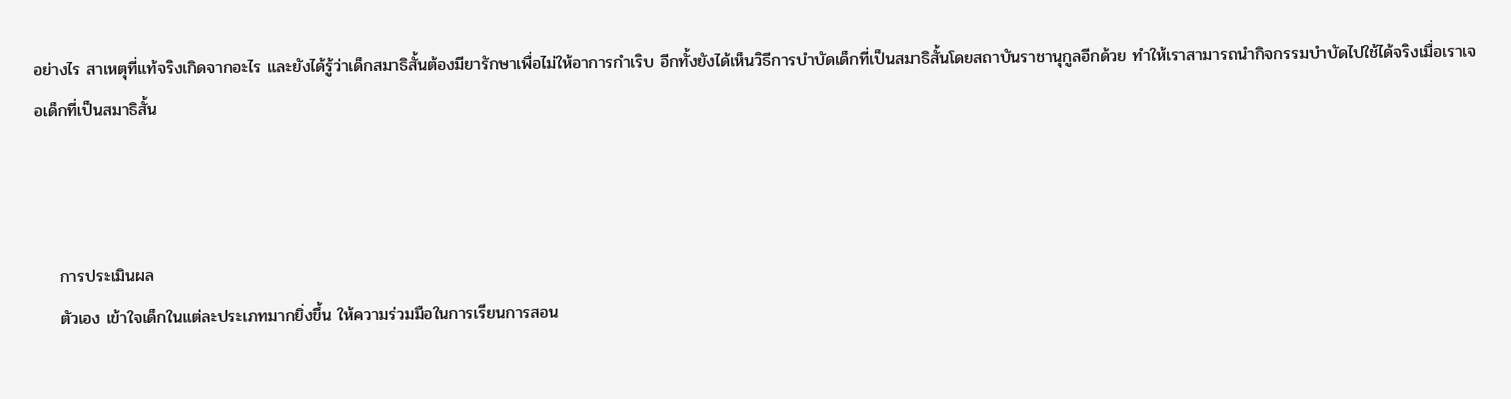อย่างไร สาเหตุที่แท้จริงเกิดจากอะไร และยังได้รู้ว่าเด็กสมาธิสั้นต้องมียารักษาเพื่อไม่ให้อาการกำเริบ อีกทั้งยังได้เห็นวิธีการบำบัดเด็กที่เป็นสมาธิสั้นโดยสถาบันราชานุกูลอีกด้วย ทำให้เราสามารถนำกิจกรรมบำบัดไปใช้ได้จริงเมื่อเราเจอเด็กที่เป็นสมาธิสั้น



    การประเมินผล
    ตัวเอง เข้าใจเด็กในแต่ละประเภทมากยิ่งขึ้น ให้ความร่วมมือในการเรียนการสอน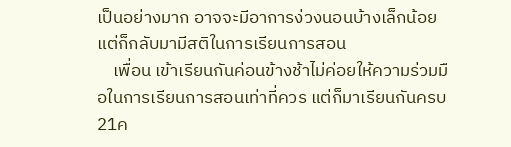เป็นอย่างมาก อาจจะมีอาการง่วงนอนบ้างเล็กน้อย แต่ก็กลับมามีสติในการเรียนการสอน
    เพื่อน เข้าเรียนกันค่อนข้างช้าไม่ค่อยให้ความร่วมมือในการเรียนการสอนเท่าที่ควร แต่ก็มาเรียนกันครบ21ค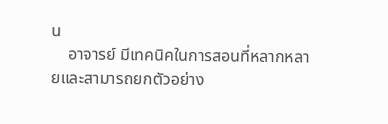น
    อาจารย์ มีเทคนิคในการสอนที่หลากหลายและสามารถยกตัวอย่าง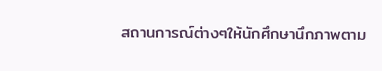สถานการณ์ต่างๆให้นักศึกษานึกภาพตาม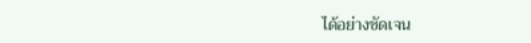ได้อย่างชัดเจน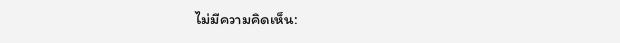ไม่มีความคิดเห็น: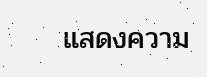แสดงความ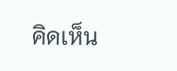คิดเห็น